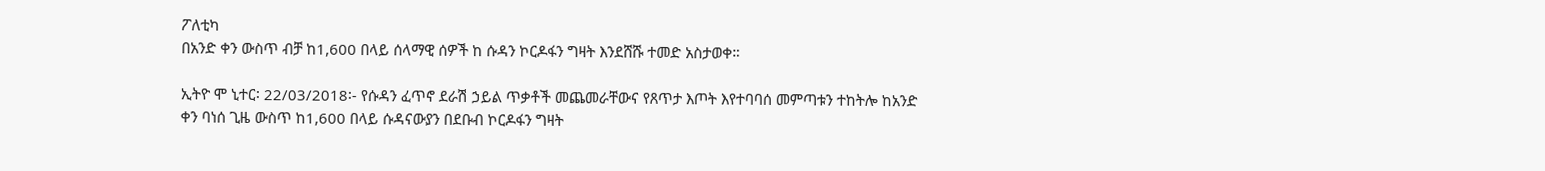ፖለቲካ
በአንድ ቀን ውስጥ ብቻ ከ1,600 በላይ ሰላማዊ ሰዎች ከ ሱዳን ኮርዶፋን ግዛት እንደሸሹ ተመድ አስታወቀ።

ኢትዮ ሞ ኒተር፡ 22/03/2018፡- የሱዳን ፈጥኖ ደራሽ ኃይል ጥቃቶች መጨመራቸውና የጸጥታ እጦት እየተባባሰ መምጣቱን ተከትሎ ከአንድ ቀን ባነሰ ጊዜ ውስጥ ከ1,600 በላይ ሱዳናውያን በደቡብ ኮርዶፋን ግዛት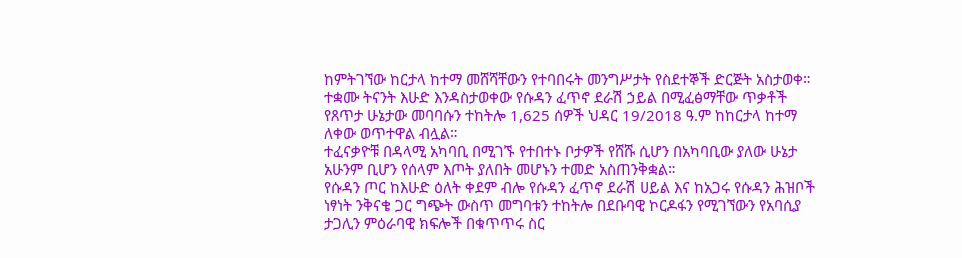ከምትገኘው ከርታላ ከተማ መሸሻቸውን የተባበሩት መንግሥታት የስደተኞች ድርጅት አስታወቀ።
ተቋሙ ትናንት እሁድ እንዳስታወቀው የሱዳን ፈጥኖ ደራሽ ኃይል በሚፈፅማቸው ጥቃቶች የጸጥታ ሁኔታው መባባሱን ተከትሎ 1,625 ሰዎች ህዳር 19/2018 ዓ.ም ከከርታላ ከተማ ለቀው ወጥተዋል ብሏል።
ተፈናቃዮቹ በዳላሚ አካባቢ በሚገኙ የተበተኑ ቦታዎች የሸሹ ሲሆን በአካባቢው ያለው ሁኔታ አሁንም ቢሆን የሰላም እጦት ያለበት መሆኑን ተመድ አስጠንቅቋል።
የሱዳን ጦር ከእሁድ ዕለት ቀደም ብሎ የሱዳን ፈጥኖ ደራሽ ሀይል እና ከአጋሩ የሱዳን ሕዝቦች ነፃነት ንቅናቄ ጋር ግጭት ውስጥ መግባቱን ተከትሎ በደቡባዊ ኮርዶፋን የሚገኘውን የአባሲያ ታጋሊን ምዕራባዊ ክፍሎች በቁጥጥሩ ስር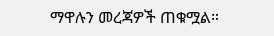ማዋሉን መረጃዎች ጠቁሟል።